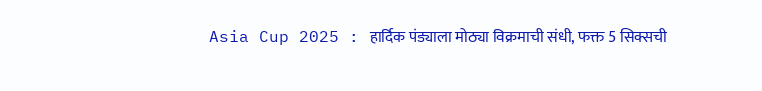Asia Cup 2025 : हार्दिक पंड्याला मोठ्या विक्रमाची संधी, फक्त 5 सिक्सची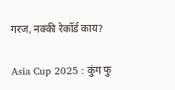गरज, नक्की रेकॉर्ड काय?

Asia Cup 2025 : कुंग फु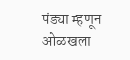पंड्या म्हणून ओळखला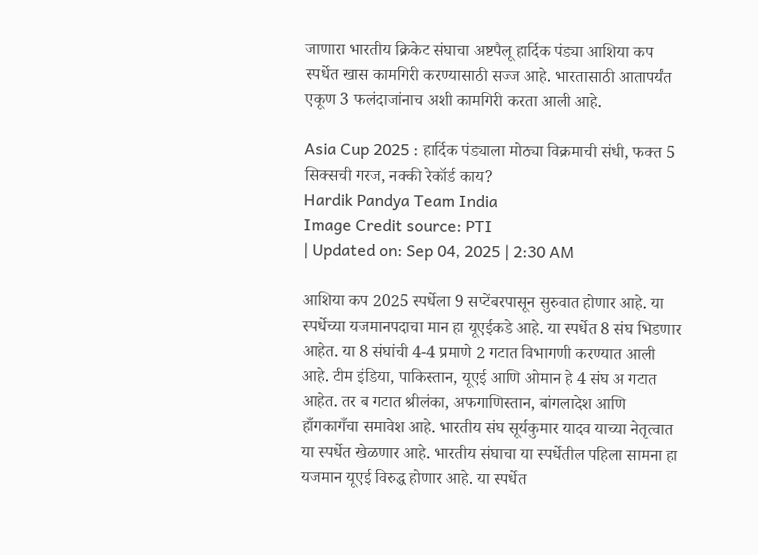जाणारा भारतीय क्रिकेट संघाचा अष्टपैलू हार्दिक पंड्या आशिया कप स्पर्धेत खास कामगिरी करण्यासाठी सज्ज आहे. भारतासाठी आतापर्यंत एकूण 3 फलंदाजांनाच अशी कामगिरी करता आली आहे.

Asia Cup 2025 : हार्दिक पंड्याला मोठ्या विक्रमाची संधी, फक्त 5 सिक्सची गरज, नक्की रेकॉर्ड काय?
Hardik Pandya Team India
Image Credit source: PTI
| Updated on: Sep 04, 2025 | 2:30 AM

आशिया कप 2025 स्पर्धेला 9 सप्टेंबरपासून सुरुवात होणार आहे. या स्पर्धेच्या यजमानपदाचा मान हा यूएईकडे आहे. या स्पर्धेत 8 संघ भिडणार आहेत. या 8 संघांची 4-4 प्रमाणे 2 गटात विभागणी करण्यात आली आहे. टीम इंडिया, पाकिस्तान, यूएई आणि ओमान हे 4 संघ अ गटात आहेत. तर ब गटात श्रीलंका, अफगाणिस्तान, बांगलादेश आणि हाँगकागँचा समावेश आहे. भारतीय संघ सूर्यकुमार यादव याच्या नेतृत्वात या स्पर्धेत खेळणार आहे. भारतीय संघाचा या स्पर्धेतील पहिला सामना हा यजमान यूएई विरुद्ध होणार आहे. या स्पर्धेत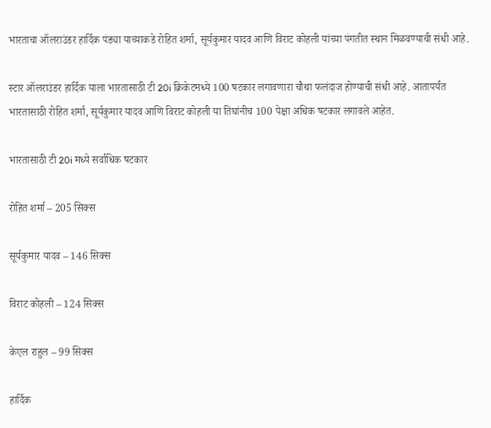भारताचा ऑलराउंडर हार्दिक पंड्या याच्याकडे रोहित शर्मा, सूर्यकुमार यादव आणि विराट कोहली यांच्या पंगतीत स्थान मिळवण्याची संधी आहे.

स्टार ऑलराउंडर हार्दिक याला भारतासाठी टी 20i क्रिकेटमध्ये 100 षटकार लगावणारा चौथा फलंदाज होण्याची संधी आहे. आतापर्यंत भारतासाठी रोहित शर्मा, सूर्यकुमार यादव आणि विराट कोहली या तिघांनीच 100 पेक्षा अधिक षटकार लगावले आहेत.

भारतासाठी टी 20i मध्ये सर्वाधिक षटकार

रोहित शर्मा – 205 सिक्स

सूर्यकुमार यादव – 146 सिक्स

विराट कोहली – 124 सिक्स

केएल राहुल – 99 सिक्स

हार्दिक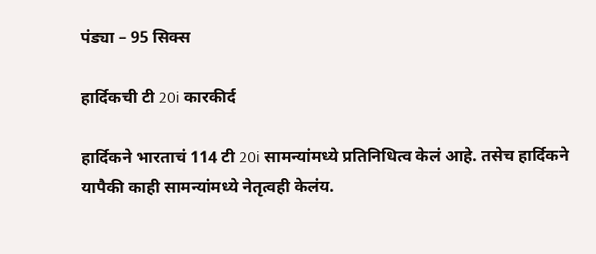पंड्या – 95 सिक्स

हार्दिकची टी 20i कारकीर्द

हार्दिकने भारताचं 114 टी 20i सामन्यांमध्ये प्रतिनिधित्व केलं आहे. तसेच हार्दिकने यापैकी काही सामन्यांमध्ये नेतृत्वही केलंय.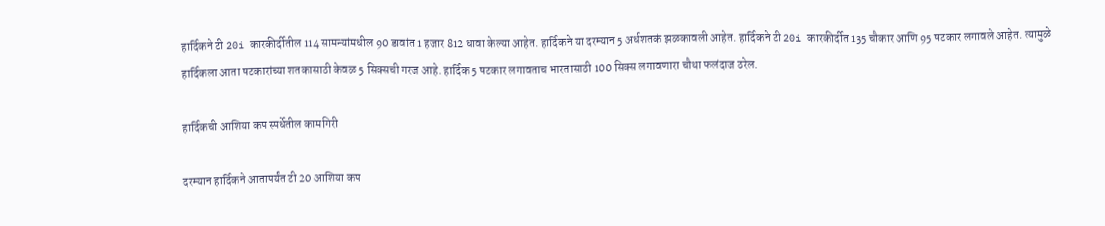हार्दिकने टी 20i कारकीर्दीतील 114 सामन्यांमधील 90 डावांत 1 हजार 812 धावा केल्या आहेत. हार्दिकने या दरम्यान 5 अर्धशतकं झळकावली आहेत. हार्दिकने टी 20i कारकीर्दीत 135 चौकार आणि 95 षटकार लगावले आहेत. त्यामुळे हार्दिकला आता षटकारांच्या शतकासाठी केवळ 5 सिक्सची गरज आहे. हार्दिक 5 षटकार लगावताच भारतासाठी 100 सिक्स लगावणारा चौथा फलंदाज ठरेल.

हार्दिकची आशिया कप स्पर्धेतील कामगिरी

दरम्यान हार्दिकने आतापर्यंत टी 20 आशिया कप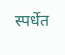स्पर्धेत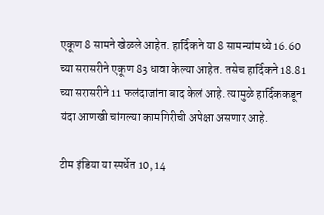एकूण 8 सामने खेळले आहेत. हार्दिकने या 8 सामन्यांमध्ये 16.60 च्या सरासरीने एकूण 83 धावा केल्या आहेत. तसेच हार्दिकने 18.81 च्या सरासरीने 11 फलंदाजांना बाद केलं आहे. त्यामुळे हार्दिककडून यंदा आणखी चांगल्या कामगिरीची अपेक्षा असणार आहे.

टीम इंडिया या स्पर्धेत 10, 14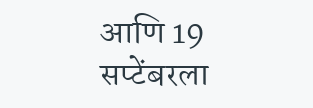आणि 19 सप्टेंबरला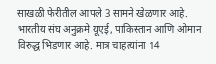साखळी फेरीतील आपले 3 सामने खेळणार आहे. भारतीय संघ अनुक्रमे यूएई, पाकिस्तान आणि ओमान विरुद्ध भिडणार आहे. मात्र चाहत्यांना 14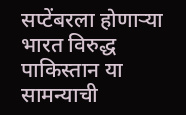सप्टेंबरला होणाऱ्या भारत विरुद्ध पाकिस्तान या सामन्याची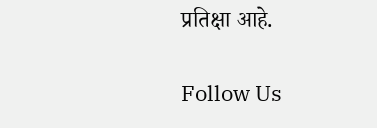प्रतिक्षा आहे.

Follow Us